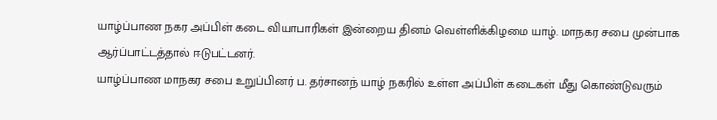யாழ்ப்பாண நகர அப்பிள் கடை வியாபாரிகள் இன்றைய தினம் வெள்ளிக்கிழமை யாழ். மாநகர சபை முன்பாக ஆர்ப்பாட்டத்தால் ஈடுபட்டனர்.
யாழ்ப்பாண மாநகர சபை உறுப்பினர் ப. தர்சானந் யாழ் நகரில் உள்ள அப்பிள் கடைகள் மீது கொண்டுவரும்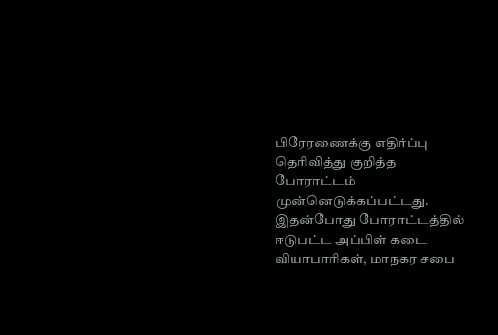பிரேரணைக்கு எதிர்ப்பு தெரிவித்து குறித்த போராட்டம் முன்னெடுக்கப்பட்டது.
இதன்போது போராட்டத்தில் ஈடுபட்ட அப்பிள் கடை வியாபாரிகள், மாநகர சபை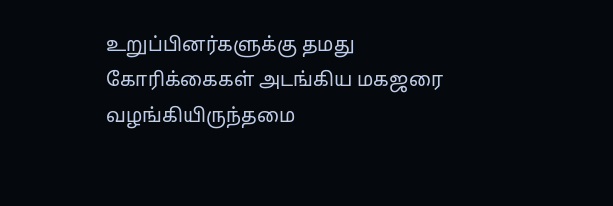உறுப்பினர்களுக்கு தமது கோரிக்கைகள் அடங்கிய மகஜரை வழங்கியிருந்தமை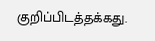குறிப்பிடத்தக்கது.